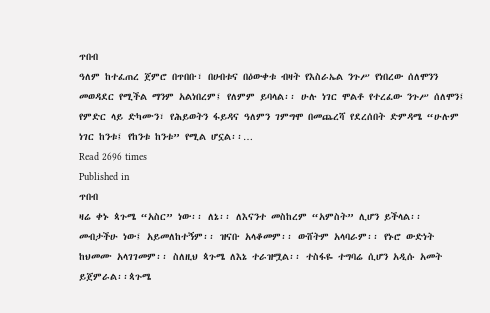ጥበብ
ዓለም ከተፈጠረ ጀምሮ በጥበቡ፣ በሀብቱና በዕውቀቱ ብዛት የእስራኤል ንጉሥ የነበረው ሰለሞንን መወዳደር የሚችል ማንም አልነበረም፤ የለምም ይባላል፡፡ ሁሉ ነገር ሞልቶ የተረፈው ንጉሥ ሰለሞን፤ የምድር ላይ ድካሙን፣ የሕይወትን ፋይዳና ዓለምን ገምግሞ በመጨረሻ የደረሰበት ድምዳሜ “ሁሉም ነገር ከንቱ፤ የከንቱ ከንቱ” የሚል ሆኗል፡፡…
Read 2696 times
Published in
ጥበብ
ዛሬ ቀኑ ጳጉሜ “አስር” ነው፡፡ ለኔ፡፡ ለእናንተ መስከረም “አምስት” ሊሆን ይችላል፡፡ መብታችሁ ነው፤ አይመለከተኝም፡፡ ዝናቡ አላቆመም፡፡ ውሸትም አላባራም፡፡ የኑሮ ውድነት ከህመሙ አላገገመም፡፡ ስለዚህ ጳጉሜ ለእኔ ተራዝሟል፡፡ ተስፋዬ ተግባሬ ሲሆን አዲሱ አመት ይጀምራል፡፡ጳጉሜ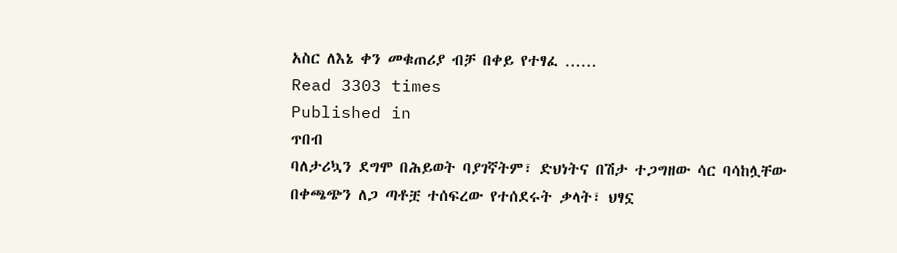አስር ለእኔ ቀን መቁጠሪያ ብቻ በቀይ የተፃፈ ……
Read 3303 times
Published in
ጥበብ
ባለታሪኳን ደግሞ በሕይወት ባያገኛትም፣ ድህነትና በሽታ ተጋግዘው ሳር ባሳከሏቸው በቀጫጭን ለጋ ጣቶቿ ተሰፍረው የተሰደሩት ቃላት፣ ህፃኗ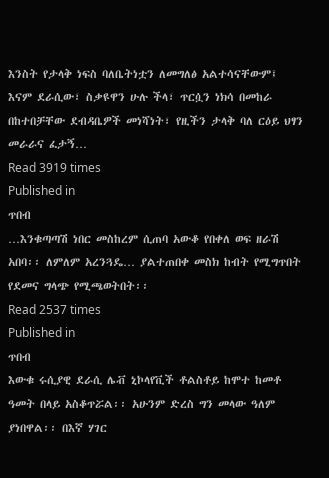እንስት የታላቅ ነፍስ ባለቤትነቷን ለመግለፅ አልተሳናቸውም፤ እናም ደራሲው፣ ስቃዩዋን ሁሉ ችላ፣ ጥርሷን ነክሳ በመከራ በከተበቻቸው ደብዳቤዎች መነሻነት፣ የዚችን ታላቅ ባለ ርዕይ ህፃን መራራና ፈታኝ…
Read 3919 times
Published in
ጥበብ
…እንቁጣጣሽ ነበር መስከረም ሲጠባ አውቆ የበቀለ ወፍ ዘራሽ አበባ፡፡ ለምለም አረንጓዴ… ያልተጠበቀ መስክ ከብት የሚግጥበት የደመና ግላጭ የሚጫወትበት፡፡
Read 2537 times
Published in
ጥበብ
እውቁ ሩሲያዊ ደራሲ ሌቭ ኒኮላየቪች ቶልስቶይ ከሞተ ከመቶ ዓመት በላይ አስቆጥሯል፡፡ አሁንም ድረስ ግን መላው ዓለም ያነበዋል፡፡ በእኛ ሃገር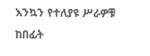እንኳን የተለያዩ ሥራዎቹ ከበፊት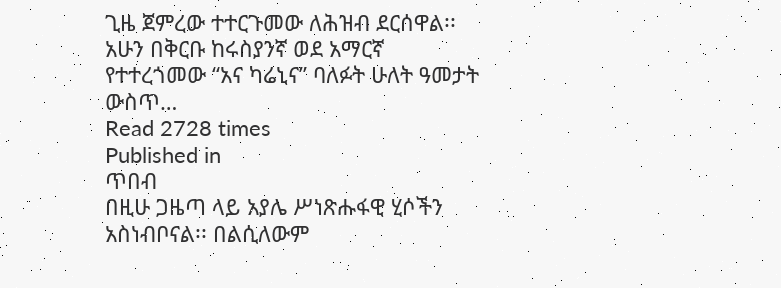ጊዜ ጀምረው ተተርጉመው ለሕዝብ ደርሰዋል፡፡ አሁን በቅርቡ ከሩስያንኛ ወደ አማርኛ የተተረጎመው “አና ካሬኒና” ባለፉት ሁለት ዓመታት ውስጥ…
Read 2728 times
Published in
ጥበብ
በዚሁ ጋዜጣ ላይ አያሌ ሥነጽሑፋዊ ሂሶችን አስነብቦናል፡፡ በልሲለውም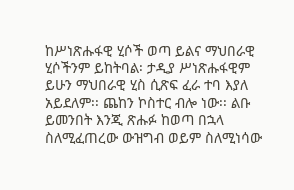ከሥነጽሑፋዊ ሂሶች ወጣ ይልና ማህበራዊ ሂሶችንም ይከትባል፡ ታዲያ ሥነጽሑፋዊም ይሁን ማህበራዊ ሂስ ሲጽፍ ፈራ ተባ እያለ አይደለም፡፡ ጨከን ኮስተር ብሎ ነው፡፡ ልቡ ይመንበት እንጂ ጽሑፉ ከወጣ በኋላ ስለሚፈጠረው ውዝግብ ወይም ስለሚነሳው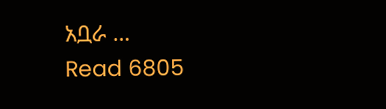አቧራ …
Read 6805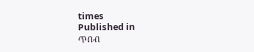times
Published in
ጥበብ